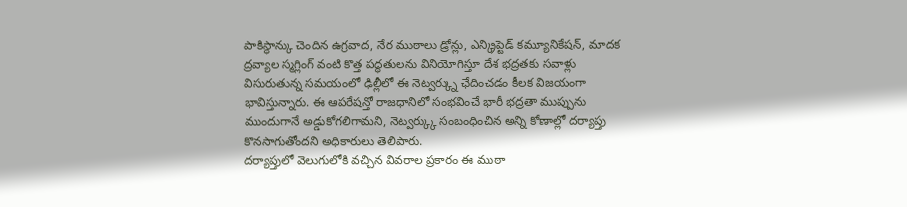పాకిస్థాన్కు చెందిన ఉగ్రవాద, నేర ముఠాలు డ్రోన్లు, ఎన్క్రిప్టెడ్ కమ్యూనికేషన్, మాదక ద్రవ్యాల స్మగ్లింగ్ వంటి కొత్త పద్ధతులను వినియోగిస్తూ దేశ భద్రతకు సవాళ్లు విసురుతున్న సమయంలో ఢిల్లీలో ఈ నెట్వర్క్ను ఛేదించడం కీలక విజయంగా భావిస్తున్నారు. ఈ ఆపరేషన్తో రాజధానిలో సంభవించే భారీ భద్రతా ముప్పును ముందుగానే అడ్డుకోగలిగామని, నెట్వర్క్కు సంబంధించిన అన్ని కోణాల్లో దర్యాప్తు కొనసాగుతోందని అధికారులు తెలిపారు.
దర్యాప్తులో వెలుగులోకి వచ్చిన వివరాల ప్రకారం ఈ ముఠా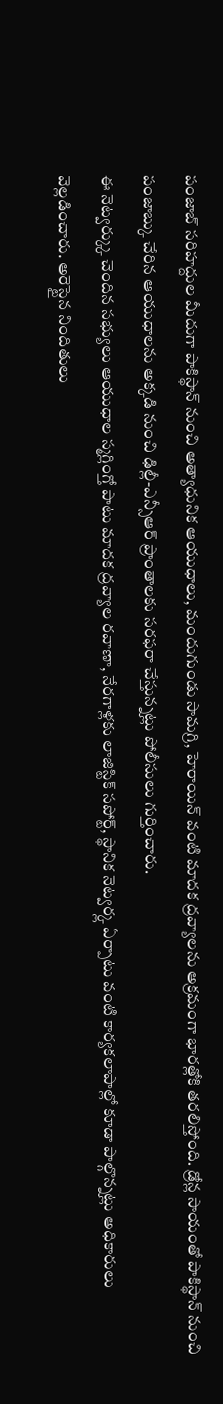పంజాబ్ సరిహద్దుల మీదుగా పాకిస్థాన్ నుంచి అత్యాధునిక ఆయుధాలు, మందుగుండు సామగ్రి, హెరాయిన్ వంటి మాదక ద్రవ్యాలను అక్రమంగా భారత్లోకి తరలిస్తోంది. డ్రోన్ల సాయంతో పాకిస్థాన్ నుంచి పంజాబ్కు చేరిన ఆయుధాలను అక్కడి నుంచి ఢిల్లీ-ఎన్సీఆర్ ప్రాంతాలకు సరఫరా చేస్తున్నట్లు పోలీసులు గుర్తించారు.
ఈ నెట్వర్క్కు చెందిన సభ్యులు ఆయుధాల స్మగ్లింగ్తో పాటు మాదక ద్రవ్యాల రవాణా, నేరగాళ్లకు లాజిస్టిక్ సపోర్ట్, స్థానిక నెట్వర్క్ల ఏర్పాటు వంటి కార్యకలాపాల్లో కూడా పాల్గొన్నట్లు అధికారులు వెల్లడించారు. అరెస్టైన నిందితులు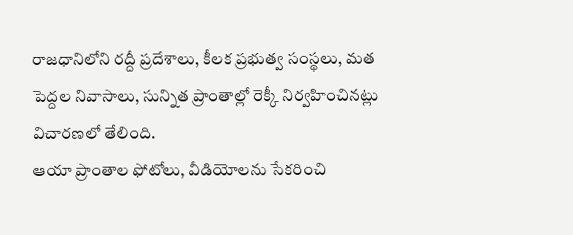రాజధానిలోని రద్దీ ప్రదేశాలు, కీలక ప్రభుత్వ సంస్థలు, మత పెద్దల నివాసాలు, సున్నిత ప్రాంతాల్లో రెక్కీ నిర్వహించినట్లు విచారణలో తేలింది.
ఆయా ప్రాంతాల ఫోటోలు, వీడియోలను సేకరించి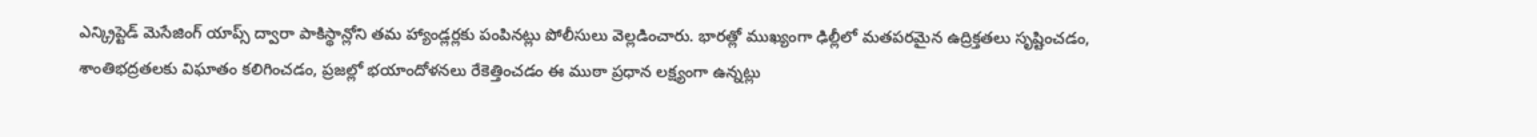ఎన్క్రిప్టెడ్ మెసేజింగ్ యాప్స్ ద్వారా పాకిస్థాన్లోని తమ హ్యాండ్లర్లకు పంపినట్లు పోలీసులు వెల్లడించారు. భారత్లో ముఖ్యంగా ఢిల్లీలో మతపరమైన ఉద్రిక్తతలు సృష్టించడం, శాంతిభద్రతలకు విఘాతం కలిగించడం, ప్రజల్లో భయాందోళనలు రేకెత్తించడం ఈ ముఠా ప్రధాన లక్ష్యంగా ఉన్నట్లు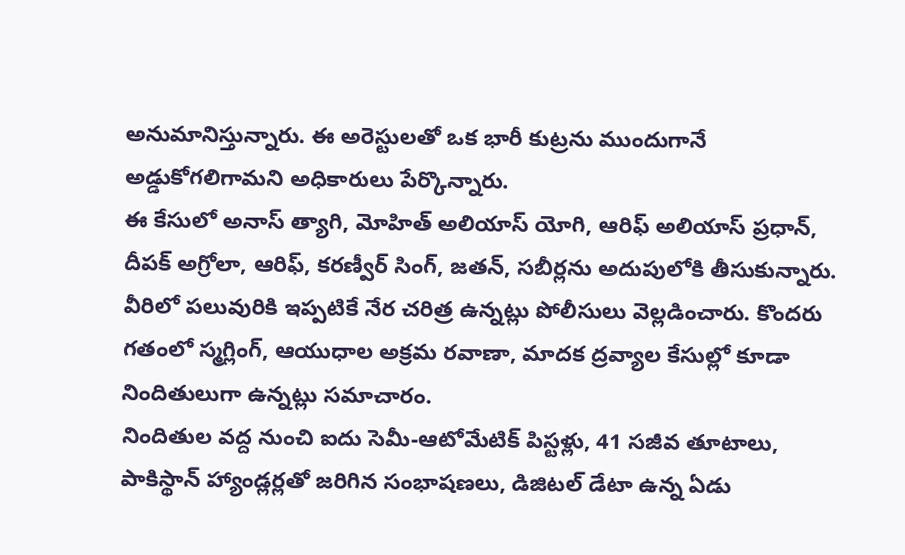అనుమానిస్తున్నారు. ఈ అరెస్టులతో ఒక భారీ కుట్రను ముందుగానే అడ్డుకోగలిగామని అధికారులు పేర్కొన్నారు.
ఈ కేసులో అనాస్ త్యాగి, మోహిత్ అలియాస్ యోగి, ఆరిఫ్ అలియాస్ ప్రధాన్, దీపక్ అగ్రోలా, ఆరిఫ్, కరణ్వీర్ సింగ్, జతన్, సబీర్లను అదుపులోకి తీసుకున్నారు. వీరిలో పలువురికి ఇప్పటికే నేర చరిత్ర ఉన్నట్లు పోలీసులు వెల్లడించారు. కొందరు గతంలో స్మగ్లింగ్, ఆయుధాల అక్రమ రవాణా, మాదక ద్రవ్యాల కేసుల్లో కూడా నిందితులుగా ఉన్నట్లు సమాచారం.
నిందితుల వద్ద నుంచి ఐదు సెమీ-ఆటోమేటిక్ పిస్టళ్లు, 41 సజీవ తూటాలు, పాకిస్థాన్ హ్యాండ్లర్లతో జరిగిన సంభాషణలు, డిజిటల్ డేటా ఉన్న ఏడు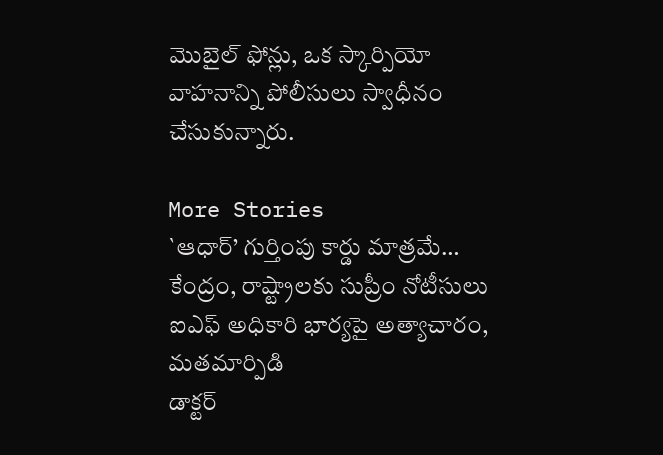మొబైల్ ఫోన్లు, ఒక స్కార్పియో వాహనాన్ని పోలీసులు స్వాధీనం చేసుకున్నారు.

More Stories
`ఆధార్’ గుర్తింపు కార్డు మాత్రమే… కేంద్రం, రాష్ట్రాలకు సుప్రీం నోటీసులు
ఐఎఫ్ అధికారి భార్యపై అత్యాచారం, మతమార్పిడి
డాక్టర్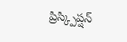ప్రిస్క్పిప్షన్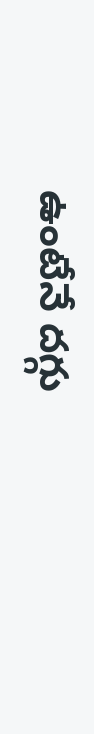ఉంటేనే దగ్గు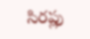సిరప్లు